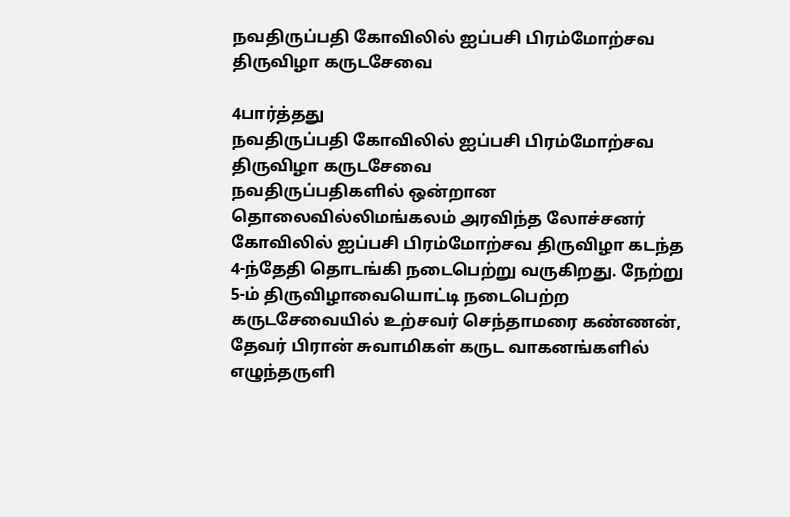நவதிருப்பதி கோவிலில் ஐப்பசி பிரம்மோற்சவ திருவிழா கருடசேவை

4பார்த்தது
நவதிருப்பதி கோவிலில் ஐப்பசி பிரம்மோற்சவ திருவிழா கருடசேவை
நவதிருப்பதிகளில் ஒன்றான தொலைவில்லிமங்கலம் அரவிந்த லோச்சனர் கோவிலில் ஐப்பசி பிரம்மோற்சவ திருவிழா கடந்த 4-ந்தேதி தொடங்கி நடைபெற்று வருகிறது. நேற்று 5-ம் திருவிழாவையொட்டி நடைபெற்ற கருடசேவையில் உற்சவர் செந்தாமரை கண்ணன், தேவர் பிரான் சுவாமிகள் கருட வாகனங்களில் எழுந்தருளி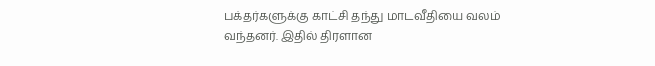பக்தர்களுக்கு காட்சி தந்து மாடவீதியை வலம் வந்தனர். இதில் திரளான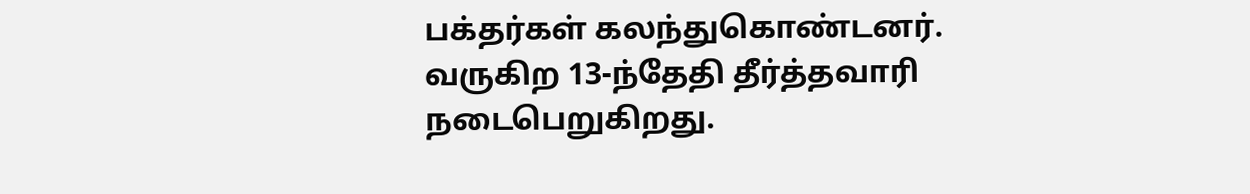பக்தர்கள் கலந்துகொண்டனர். வருகிற 13-ந்தேதி தீர்த்தவாரி நடைபெறுகிறது.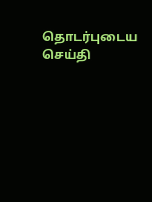தொடர்புடைய செய்தி